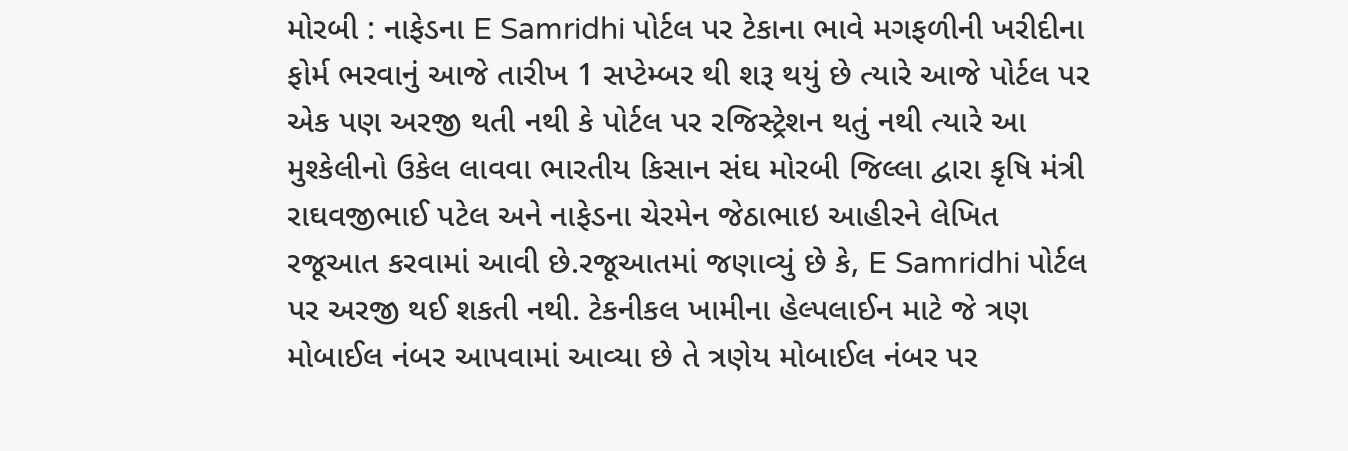મોરબી : નાફેડના E Samridhi પોર્ટલ પર ટેકાના ભાવે મગફળીની ખરીદીના ફોર્મ ભરવાનું આજે તારીખ 1 સપ્ટેમ્બર થી શરૂ થયું છે ત્યારે આજે પોર્ટલ પર એક પણ અરજી થતી નથી કે પોર્ટલ પર રજિસ્ટ્રેશન થતું નથી ત્યારે આ મુશ્કેલીનો ઉકેલ લાવવા ભારતીય કિસાન સંઘ મોરબી જિલ્લા દ્વારા કૃષિ મંત્રી રાઘવજીભાઈ પટેલ અને નાફેડના ચેરમેન જેઠાભાઇ આહીરને લેખિત રજૂઆત કરવામાં આવી છે.રજૂઆતમાં જણાવ્યું છે કે, E Samridhi પોર્ટલ પર અરજી થઈ શકતી નથી. ટેકનીકલ ખામીના હેલ્પલાઈન માટે જે ત્રણ મોબાઈલ નંબર આપવામાં આવ્યા છે તે ત્રણેય મોબાઈલ નંબર પર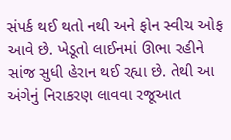સંપર્ક થઈ થતો નથી અને ફોન સ્વીચ ઓફ આવે છે. ખેડૂતો લાઈનમાં ઊભા રહીને સાંજ સુધી હેરાન થઈ રહ્યા છે. તેથી આ અંગેનું નિરાકરણ લાવવા રજૂઆત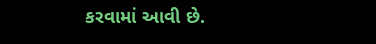કરવામાં આવી છે.